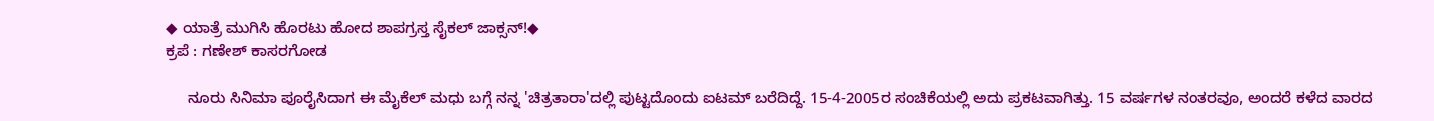◆ ಯಾತ್ರೆ ಮುಗಿಸಿ ಹೊರಟು ಹೋದ ಶಾಪಗ್ರಸ್ತ ಸೈಕಲ್ ಜಾಕ್ಸನ್!◆
ಕ್ರಪೆ : ಗಣೇಶ್ ಕಾಸರಗೋಡ

     ನೂರು ಸಿನಿಮಾ ಪೂರೈಸಿದಾಗ ಈ ಮೈಕೆಲ್ ಮಧು ಬಗ್ಗೆ ನನ್ನ 'ಚಿತ್ರತಾರಾ'ದಲ್ಲಿ ಪುಟ್ಟದೊಂದು ಐಟಮ್ ಬರೆದಿದ್ದೆ. 15-4-2005ರ ಸಂಚಿಕೆಯಲ್ಲಿ ಅದು ಪ್ರಕಟವಾಗಿತ್ತು. 15 ವರ್ಷಗಳ ನಂತರವೂ, ಅಂದರೆ ಕಳೆದ ವಾರದ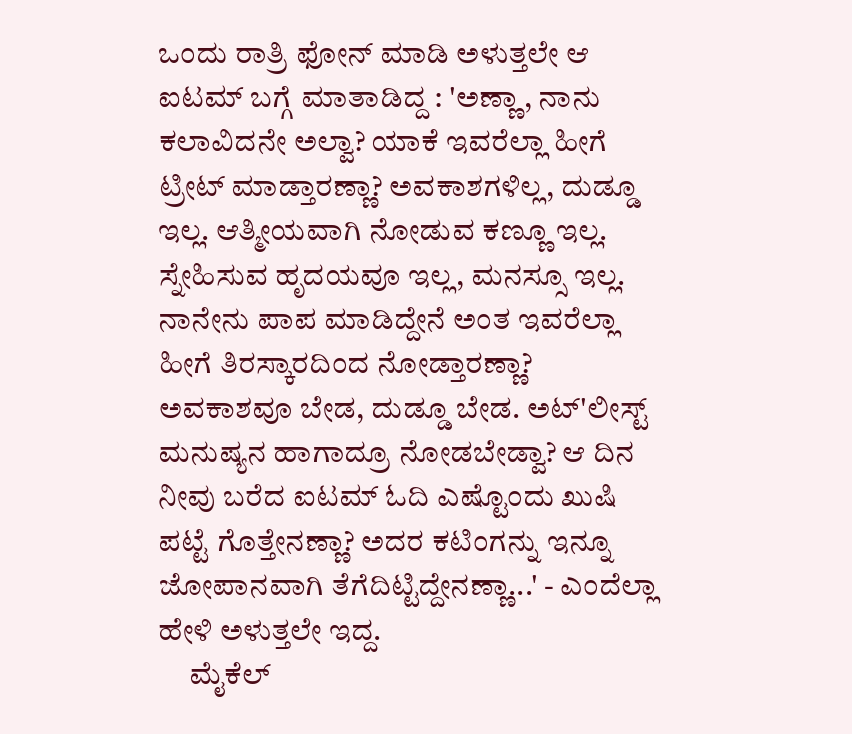ಒಂದು ರಾತ್ರಿ ಫೋನ್ ಮಾಡಿ ಅಳುತ್ತಲೇ ಆ ಐಟಮ್ ಬಗ್ಗೆ ಮಾತಾಡಿದ್ದ : 'ಅಣ್ಣಾ, ನಾನು ಕಲಾವಿದನೇ ಅಲ್ವಾ? ಯಾಕೆ ಇವರೆಲ್ಲಾ ಹೀಗೆ ಟ್ರೀಟ್ ಮಾಡ್ತಾರಣ್ಣಾ? ಅವಕಾಶಗಳಿಲ್ಲ, ದುಡ್ಡೂ ಇಲ್ಲ. ಆತ್ಮೀಯವಾಗಿ ನೋಡುವ ಕಣ್ಣೂ ಇಲ್ಲ. ಸ್ನೇಹಿಸುವ ಹೃದಯವೂ ಇಲ್ಲ, ಮನಸ್ಸೂ ಇಲ್ಲ. ನಾನೇನು ಪಾಪ ಮಾಡಿದ್ದೇನೆ ಅಂತ ಇವರೆಲ್ಲಾ ಹೀಗೆ ತಿರಸ್ಕಾರದಿಂದ ನೋಡ್ತಾರಣ್ಣಾ? ಅವಕಾಶವೂ ಬೇಡ, ದುಡ್ಡೂ ಬೇಡ. ಅಟ್'ಲೀಸ್ಟ್ ಮನುಷ್ಯನ ಹಾಗಾದ್ರೂ ನೋಡಬೇಡ್ವಾ? ಆ ದಿನ ನೀವು ಬರೆದ ಐಟಮ್ ಓದಿ ಎಷ್ಟೊಂದು ಖುಷಿ ಪಟ್ಟೆ ಗೊತ್ತೇನಣ್ಣಾ? ಅದರ ಕಟಿಂಗನ್ನು ಇನ್ನೂ ಜೋಪಾನವಾಗಿ ತೆಗೆದಿಟ್ಟಿದ್ದೇನಣ್ಣಾ...' - ಎಂದೆಲ್ಲಾ ಹೇಳಿ ಅಳುತ್ತಲೇ ಇದ್ದ.
     ಮೈಕೆಲ್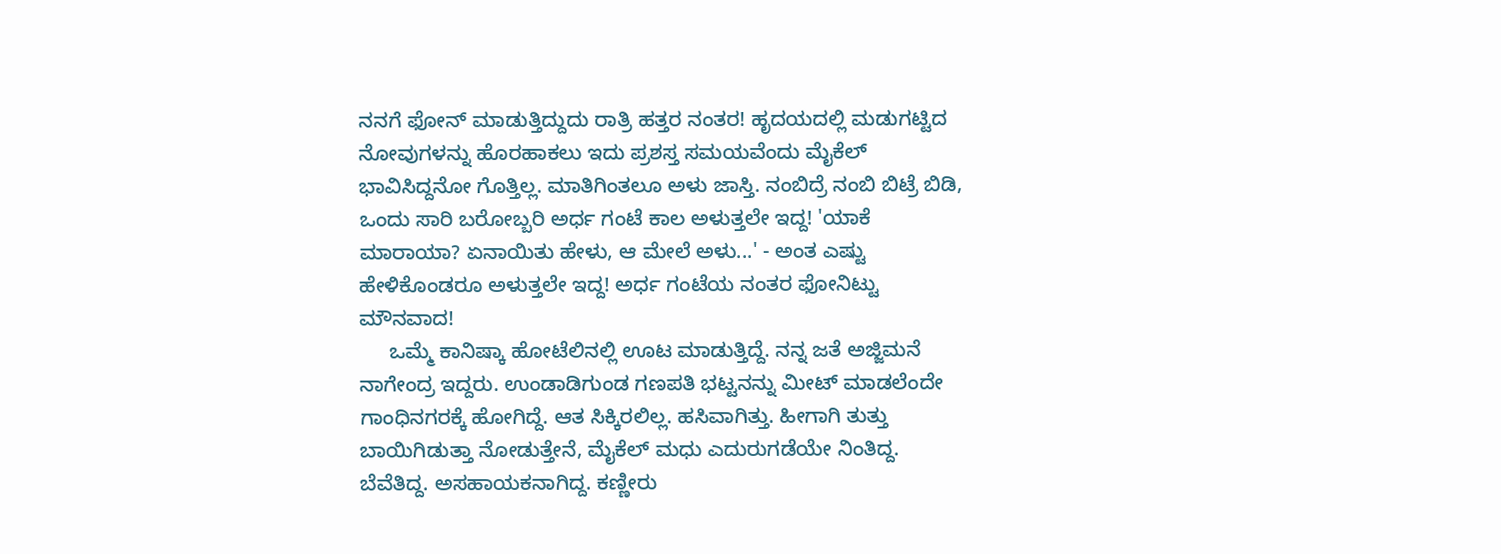ನನಗೆ ಫೋನ್ ಮಾಡುತ್ತಿದ್ದುದು ರಾತ್ರಿ ಹತ್ತರ ನಂತರ! ಹೃದಯದಲ್ಲಿ ಮಡುಗಟ್ಟಿದ ನೋವುಗಳನ್ನು ಹೊರಹಾಕಲು ಇದು ಪ್ರಶಸ್ತ ಸಮಯವೆಂದು ಮೈಕೆಲ್ ಭಾವಿಸಿದ್ದನೋ ಗೊತ್ತಿಲ್ಲ. ಮಾತಿಗಿಂತಲೂ ಅಳು ಜಾಸ್ತಿ. ನಂಬಿದ್ರೆ ನಂಬಿ ಬಿಟ್ರೆ ಬಿಡಿ, ಒಂದು ಸಾರಿ ಬರೋಬ್ಬರಿ ಅರ್ಧ ಗಂಟೆ ಕಾಲ ಅಳುತ್ತಲೇ ಇದ್ದ! 'ಯಾಕೆ ಮಾರಾಯಾ? ಏನಾಯಿತು ಹೇಳು, ಆ ಮೇಲೆ ಅಳು...' - ಅಂತ ಎಷ್ಟು ಹೇಳಿಕೊಂಡರೂ ಅಳುತ್ತಲೇ ಇದ್ದ! ಅರ್ಧ ಗಂಟೆಯ ನಂತರ ಫೋನಿಟ್ಟು ಮೌನವಾದ!
     ಒಮ್ಮೆ ಕಾನಿಷ್ಕಾ ಹೋಟೆಲಿನಲ್ಲಿ ಊಟ ಮಾಡುತ್ತಿದ್ದೆ. ನನ್ನ ಜತೆ ಅಜ್ಜಿಮನೆ ನಾಗೇಂದ್ರ ಇದ್ದರು. ಉಂಡಾಡಿಗುಂಡ ಗಣಪತಿ ಭಟ್ಟನನ್ನು ಮೀಟ್ ಮಾಡಲೆಂದೇ ಗಾಂಧಿನಗರಕ್ಕೆ ಹೋಗಿದ್ದೆ. ಆತ ಸಿಕ್ಕಿರಲಿಲ್ಲ. ಹಸಿವಾಗಿತ್ತು. ಹೀಗಾಗಿ ತುತ್ತು ಬಾಯಿಗಿಡುತ್ತಾ ನೋಡುತ್ತೇನೆ, ಮೈಕೆಲ್ ಮಧು ಎದುರುಗಡೆಯೇ ನಿಂತಿದ್ದ. ಬೆವೆತಿದ್ದ. ಅಸಹಾಯಕನಾಗಿದ್ದ. ಕಣ್ಣೀರು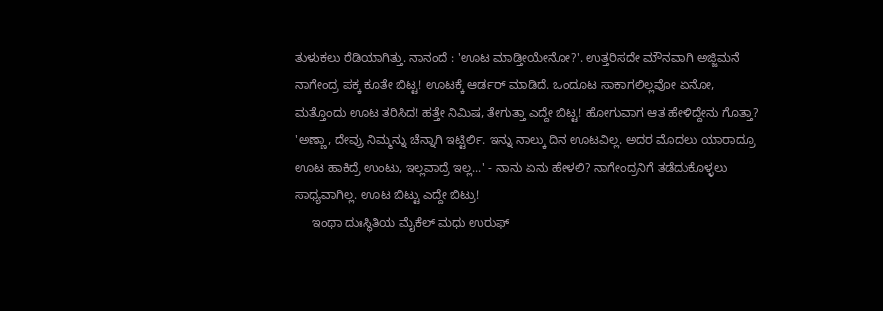ತುಳುಕಲು ರೆಡಿಯಾಗಿತ್ತು. ನಾನಂದೆ : 'ಊಟ ಮಾಡ್ತೀಯೇನೋ?'. ಉತ್ತರಿಸದೇ ಮೌನವಾಗಿ ಅಜ್ಜಿಮನೆ ನಾಗೇಂದ್ರ ಪಕ್ಕ ಕೂತೇ ಬಿಟ್ಟ! ಊಟಕ್ಕೆ ಆರ್ಡರ್ ಮಾಡಿದೆ. ಒಂದೂಟ ಸಾಕಾಗಲಿಲ್ಲವೋ ಏನೋ, ಮತ್ತೊಂದು ಊಟ ತರಿಸಿದ! ಹತ್ತೇ ನಿಮಿಷ, ತೇಗುತ್ತಾ ಎದ್ದೇ ಬಿಟ್ಟ! ಹೋಗುವಾಗ ಆತ ಹೇಳಿದ್ದೇನು ಗೊತ್ತಾ? 'ಅಣ್ಣಾ, ದೇವ್ರು ನಿಮ್ಮನ್ನು ಚೆನ್ನಾಗಿ ಇಟ್ಟಿರ್ಲಿ. ಇನ್ನು ನಾಲ್ಕು ದಿನ ಊಟವಿಲ್ಲ. ಅದರ ಮೊದಲು ಯಾರಾದ್ರೂ ಊಟ ಹಾಕಿದ್ರೆ ಉಂಟು, ಇಲ್ಲವಾದ್ರೆ ಇಲ್ಲ...' - ನಾನು ಏನು ಹೇಳಲಿ? ನಾಗೇಂದ್ರನಿಗೆ ತಡೆದುಕೊಳ್ಳಲು ಸಾಧ್ಯವಾಗಿಲ್ಲ. ಊಟ ಬಿಟ್ಟು ಎದ್ದೇ ಬಿಟ್ರು!
     ಇಂಥಾ ದುಃಸ್ಥಿತಿಯ ಮೈಕೆಲ್ ಮಧು ಉರುಫ್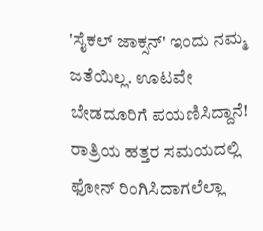'ಸೈಕಲ್ ಜಾಕ್ಸನ್' ಇಂದು ನಮ್ಮ ಜತೆಯಿಲ್ಲ. ಊಟವೇ  ಬೇಡದೂರಿಗೆ ಪಯಣಿಸಿದ್ದಾನೆ! ರಾತ್ರಿಯ ಹತ್ತರ ಸಮಯದಲ್ಲಿ ಫೋನ್ ರಿಂಗಿಸಿದಾಗಲೆಲ್ಲಾ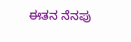ಈತನ ನೆನಪು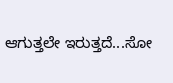ಆಗುತ್ತಲೇ ಇರುತ್ತದೆ...ಸೋ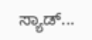ಸ್ಯಾಡ್...